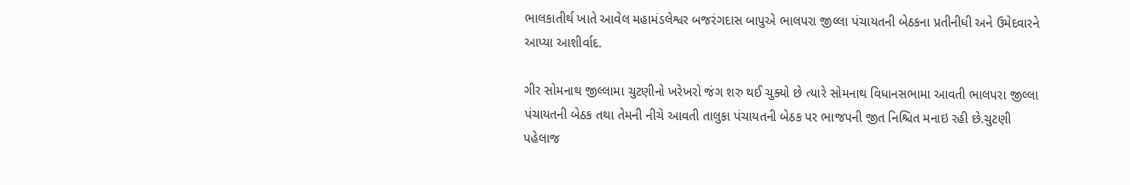ભાલકાતીર્થ ખાતે આવેલ મહામંડલેશ્વર બજરંગદાસ બાપુએ ભાલપરા જીલ્લા પંચાયતની બેઠકના પ્રતીનીધી અને ઉમેદવારને આપ્યા આશીર્વાદ.

ગીર સોમનાથ જીલ્લામા ચુટણીનો ખરેખરો જંગ શરુ થઈ ચુક્યો છે ત્યારે સોમનાથ વિધાનસભામા આવતી ભાલપરા જીલ્લા પંચાયતની બેઠક તથા તેમની નીચે આવતી તાલુકા પંચાયતની બેઠક પર ભાજપની જીત નિશ્ચિત મનાઇ રહી છે.ચુટણી પહેલાજ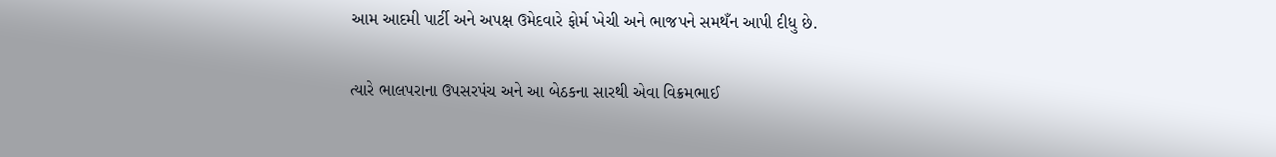આમ આદમી પાર્ટી અને અપક્ષ ઉમેદવારે ફોર્મ ખેચી અને ભાજપને સમથઁન આપી દીધુ છે.

ત્યારે ભાલપરાના ઉપસરપંચ અને આ બેઠકના સારથી એવા વિક્રમભાઈ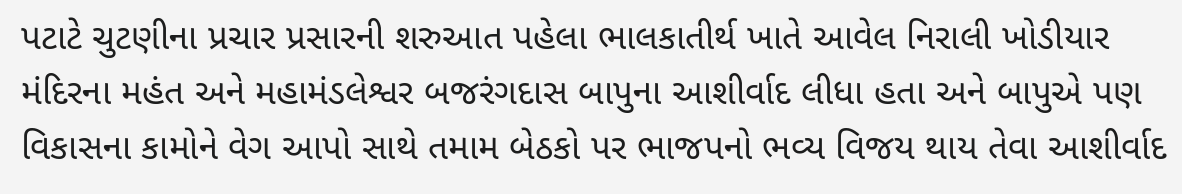પટાટે ચુટણીના પ્રચાર પ્રસારની શરુઆત પહેલા ભાલકાતીર્થ ખાતે આવેલ નિરાલી ખોડીયાર મંદિરના મહંત અને મહામંડલેશ્વર બજરંગદાસ બાપુના આશીર્વાદ લીધા હતા અને બાપુએ પણ વિકાસના કામોને વેગ આપો સાથે તમામ બેઠકો પર ભાજપનો ભવ્ય વિજય થાય તેવા આશીર્વાદ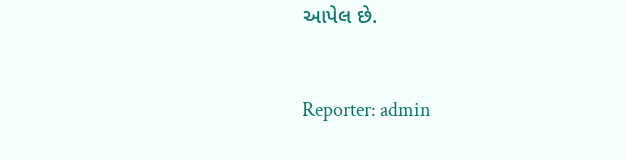આપેલ છે.


Reporter: admin